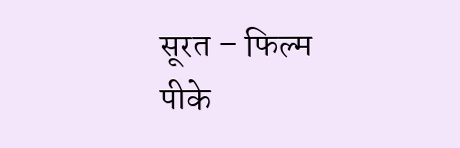सूरत – फिल्म पीके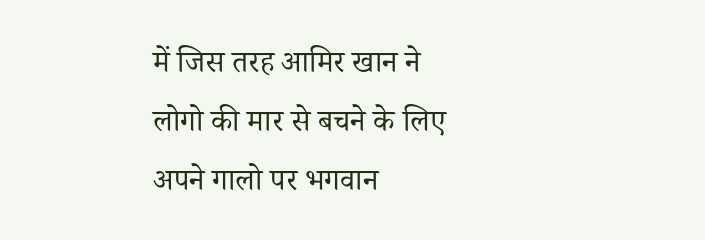में जिस तरह आमिर खान ने लोगो की मार से बचने के लिए अपने गालो पर भगवान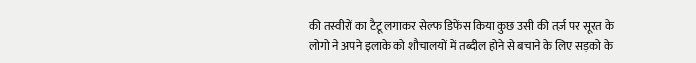की तस्वीरों का टैटू लगाकर सेल्फ डिफेंस किया कुछ उसी की तर्ज़ पर सूरत के लोगो ने अपने इलाके को शौचालयों में तब्दील होने से बचाने के लिए सड़को के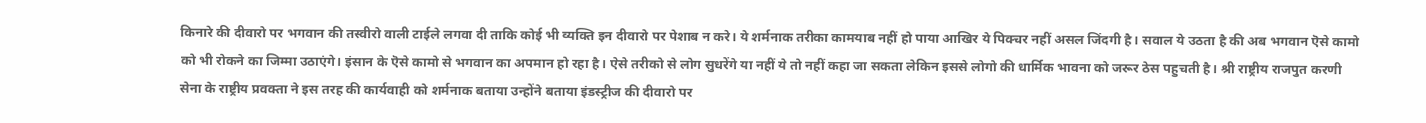किनारे की दीवारो पर भगवान की तस्वीरो वाली टाईले लगवा दी ताकि कोई भी व्यक्ति इन दीवारो पर पेशाब न करे। ये शर्मनाक तरीका कामयाब नहीं हो पाया आखिर ये पिक्चर नहीं असल जिंदगी है। सवाल ये उठता है की अब भगवान ऎसे कामो को भी रोकने का जिम्मा उठाएंगे। इंसान के ऎसे कामो से भगवान का अपमान हो रहा है। ऐसे तरीको से लोग सुधरेंगे या नहीं ये तो नहीं कहा जा सकता लेकिन इससे लोगो की धार्मिक भावना को जरूर ठेस पहुचती है। श्री राष्ट्रीय राजपुत करणी सेना के राष्ट्रीय प्रवक्ता ने इस तरह की कार्यवाही को शर्मनाक बताया उन्होंने बताया इंडस्ट्रीज की दीवारो पर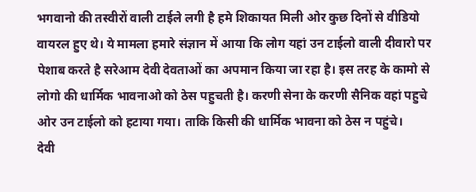भगवानो की तस्वीरों वाली टाईले लगी है हमे शिकायत मिली ओर कुछ दिनों से वीडियो वायरल हुए थे। ये मामला हमारे संज्ञान में आया कि लोग यहां उन टाईलो वाली दीवारो पर पेशाब करते है सरेआम देवी देवताओं का अपमान किया जा रहा है। इस तरह के कामो से लोगो की धार्मिक भावनाओ को ठेस पहुचती है। करणी सेना के करणी सैनिक वहां पहुचे ओर उन टाईलो को हटाया गया। ताकि किसी की धार्मिक भावना को ठेस न पहुंचे।
देवी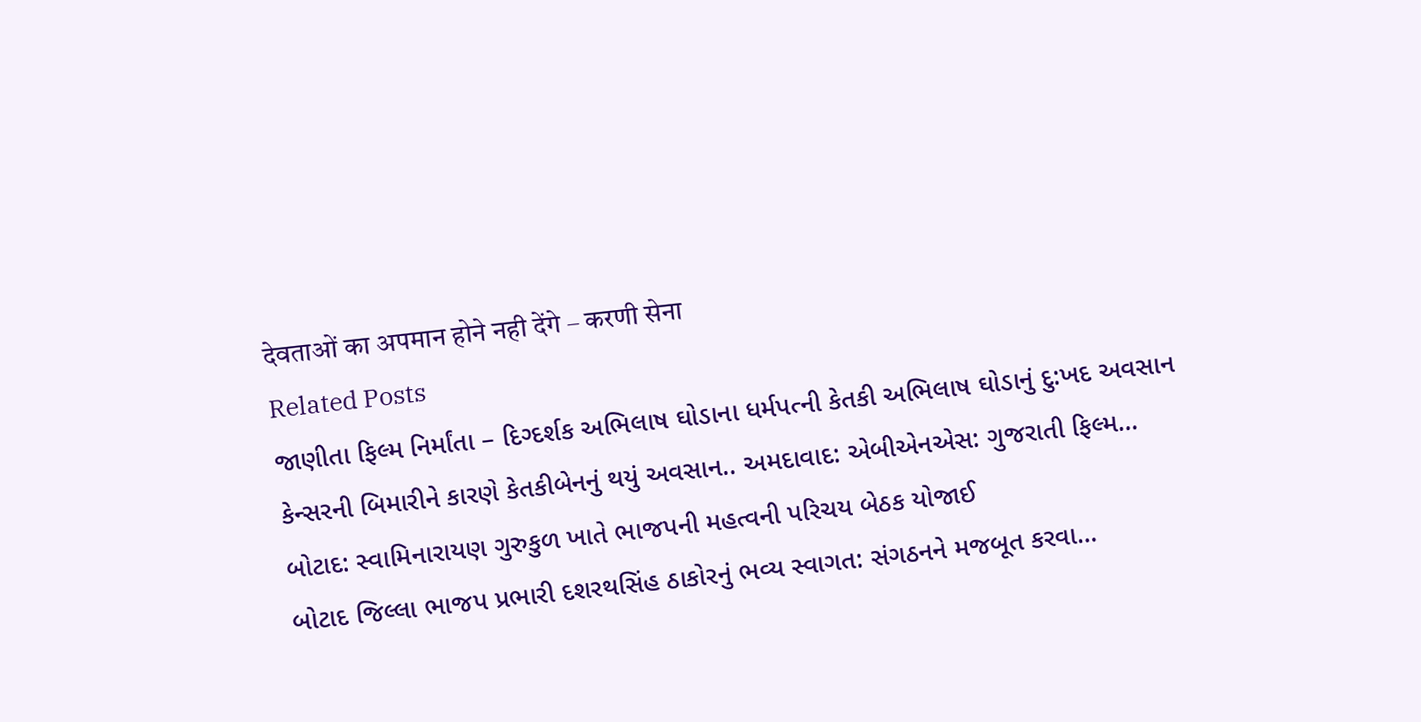देवताओं का अपमान होने नही देंगे – करणी सेना
Related Posts
જાણીતા ફિલ્મ નિર્માંતા – દિગ્દર્શક અભિલાષ ઘોડાના ધર્મપત્ની કેતકી અભિલાષ ઘોડાનું દુ:ખદ અવસાન
કેન્સરની બિમારીને કારણે કેતકીબેનનું થયું અવસાન.. અમદાવાદ: એબીએનએસ: ગુજરાતી ફિલ્મ…
બોટાદ: સ્વામિનારાયણ ગુરુકુળ ખાતે ભાજપની મહત્વની પરિચય બેઠક યોજાઈ
બોટાદ જિલ્લા ભાજપ પ્રભારી દશરથસિંહ ઠાકોરનું ભવ્ય સ્વાગત: સંગઠનને મજબૂત કરવા…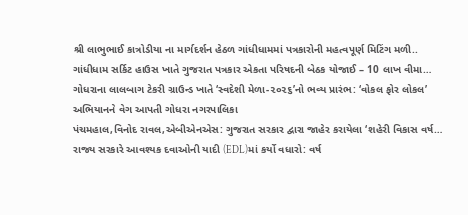શ્રી લાભુભાઈ કાત્રોડીયા ના માર્ગદર્શન હેઠળ ગાંધીધામમાં પત્રકારોની મહત્વપૂર્ણ મિટિંગ મળી..
ગાંધીધામ સર્કિટ હાઉસ ખાતે ગુજરાત પત્રકાર એકતા પરિષદની બેઠક યોજાઈ – 10 લાખ વીમા…
ગોધરાના લાલબાગ ટેકરી ગ્રાઉન્ડ ખાતે ‘સ્વદેશી મેળા-૨૦૨૬’નો ભવ્ય પ્રારંભ: ‘વોકલ ફોર લોકલ’ અભિયાનને વેગ આપતી ગોધરા નગરપાલિકા
પંચમહાલ,વિનોદ રાવલ,એબીએનએસ: ગુજરાત સરકાર દ્વારા જાહેર કરાયેલા ‘શહેરી વિકાસ વર્ષ…
રાજ્ય સરકારે આવશ્યક દવાઓની યાદી (EDL)માં કર્યો વધારો: વર્ષ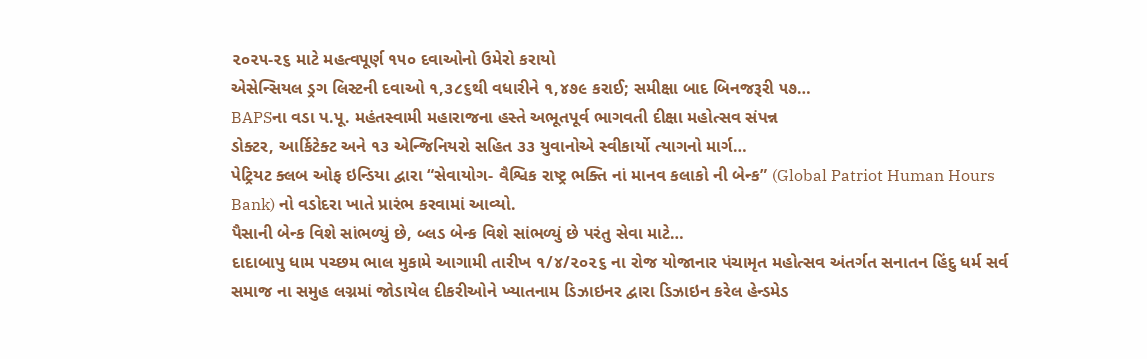૨૦૨૫-૨૬ માટે મહત્વપૂર્ણ ૧૫૦ દવાઓનો ઉમેરો કરાયો
એસેન્સિયલ ડ્રગ લિસ્ટની દવાઓ ૧,૩૮૬થી વધારીને ૧,૪૭૯ કરાઈ; સમીક્ષા બાદ બિનજરૂરી ૫૭…
BAPSના વડા પ.પૂ. મહંતસ્વામી મહારાજના હસ્તે અભૂતપૂર્વ ભાગવતી દીક્ષા મહોત્સવ સંપન્ન
ડોક્ટર, આર્કિટેક્ટ અને ૧૩ એન્જિનિયરો સહિત ૩૩ યુવાનોએ સ્વીકાર્યો ત્યાગનો માર્ગ…
પેટ્રિયટ ક્લબ ઓફ ઇન્ડિયા દ્વારા “સેવાયોગ- વૈશ્વિક રાષ્ટ્ર ભક્તિ નાં માનવ કલાકો ની બેન્ક” (Global Patriot Human Hours Bank) નો વડોદરા ખાતે પ્રારંભ કરવામાં આવ્યો.
પૈસાની બેન્ક વિશે સાંભળ્યું છે, બ્લડ બેન્ક વિશે સાંભળ્યું છે પરંતુ સેવા માટે…
દાદાબાપુ ધામ પચ્છમ ભાલ મુકામે આગામી તારીખ ૧/૪/૨૦૨૬ ના રોજ યોજાનાર પંચામૃત મહોત્સવ અંતર્ગત સનાતન હિંદુ ધર્મ સર્વ સમાજ ના સમુહ લગ્નમાં જોડાયેલ દીકરીઓને ખ્યાતનામ ડિઝાઇનર દ્વારા ડિઝાઇન કરેલ હેન્ડમેડ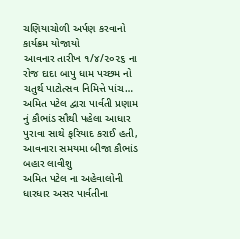ચણિયાચોળી અર્પણ કરવાનો કાર્યક્રમ યોજાયો
આવનાર તારીખ ૧/૪/૨૦૨૬ ના રોજ દાદા બાપુ ધામ પચ્છમ નો ચતુર્થ પાટોત્સવ નિમિત્તે પાંચ…
અમિત પટેલ દ્વારા પાર્વતી પ્રણામ નું કૌભાંડ સૌથી પહેલા આધાર પુરાવા સાથે ફરિયાદ કરાઈ હતી, આવનારા સમયમા બીજા કૌભાંડ બહાર લાવીશુ
અમિત પટેલ ના અહેવાલોની ધારધાર અસર પાર્વતીના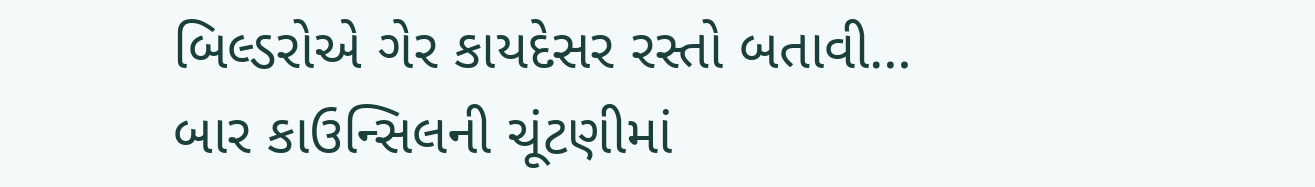બિલ્ડરોએ ગેર કાયદેસર રસ્તો બતાવી…
બાર કાઉન્સિલની ચૂંટણીમાં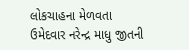લોકચાહના મેળવતા ઉમેદવાર નરેન્દ્ર માધુ જીતની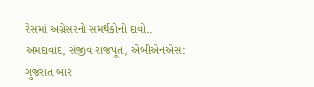રેસમાં અગ્રેસરનો સમર્થકોનો દાવો..
અમદાવાદ, સંજીવ રાજપૂત, એબીએનએસ: ગુજરાત બાર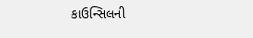કાઉન્સિલની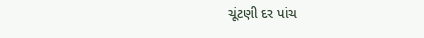ચૂંટણી દર પાંચ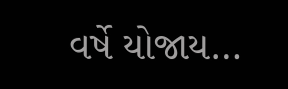વર્ષે યોજાય…